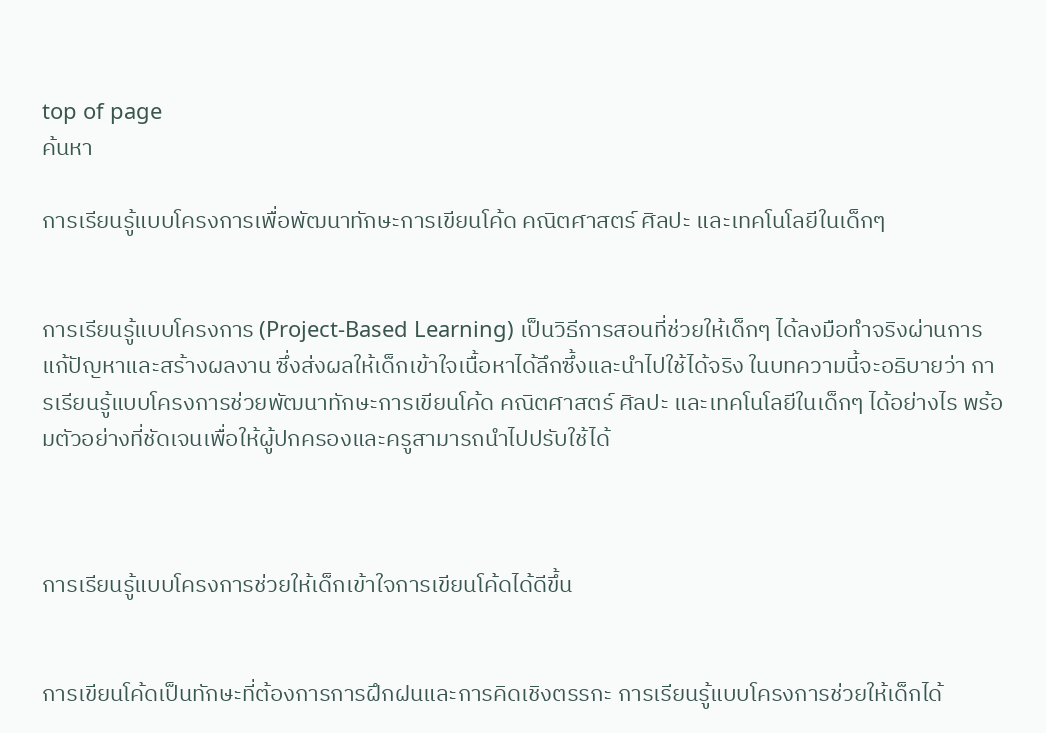top of page
ค้นหา

การเรียนรู้แบบโครงการเพื่อพัฒนาทักษะการเขียนโค้ด คณิตศาสตร์ ศิลปะ และเทคโนโลยีในเด็กๆ


การเรียนรู้แบบโครงการ (Project-Based Learning) เป็นวิธีการสอนที่ช่วยให้เด็กๆ ได้ลงมือทำจริงผ่านการแก้ปัญหาและสร้างผลงาน ซึ่งส่งผลให้เด็กเข้าใจเนื้อหาได้ลึกซึ้งและนำไปใช้ได้จริง ในบทความนี้จะอธิบายว่า การเรียนรู้แบบโครงการช่วยพัฒนาทักษะการเขียนโค้ด คณิตศาสตร์ ศิลปะ และเทคโนโลยีในเด็กๆ ได้อย่างไร พร้อมตัวอย่างที่ชัดเจนเพื่อให้ผู้ปกครองและครูสามารถนำไปปรับใช้ได้



การเรียนรู้แบบโครงการช่วยให้เด็กเข้าใจการเขียนโค้ดได้ดีขึ้น


การเขียนโค้ดเป็นทักษะที่ต้องการการฝึกฝนและการคิดเชิงตรรกะ การเรียนรู้แบบโครงการช่วยให้เด็กได้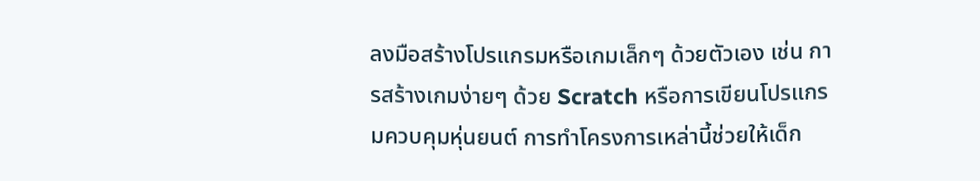ลงมือสร้างโปรแกรมหรือเกมเล็กๆ ด้วยตัวเอง เช่น การสร้างเกมง่ายๆ ด้วย Scratch หรือการเขียนโปรแกรมควบคุมหุ่นยนต์ การทำโครงการเหล่านี้ช่วยให้เด็ก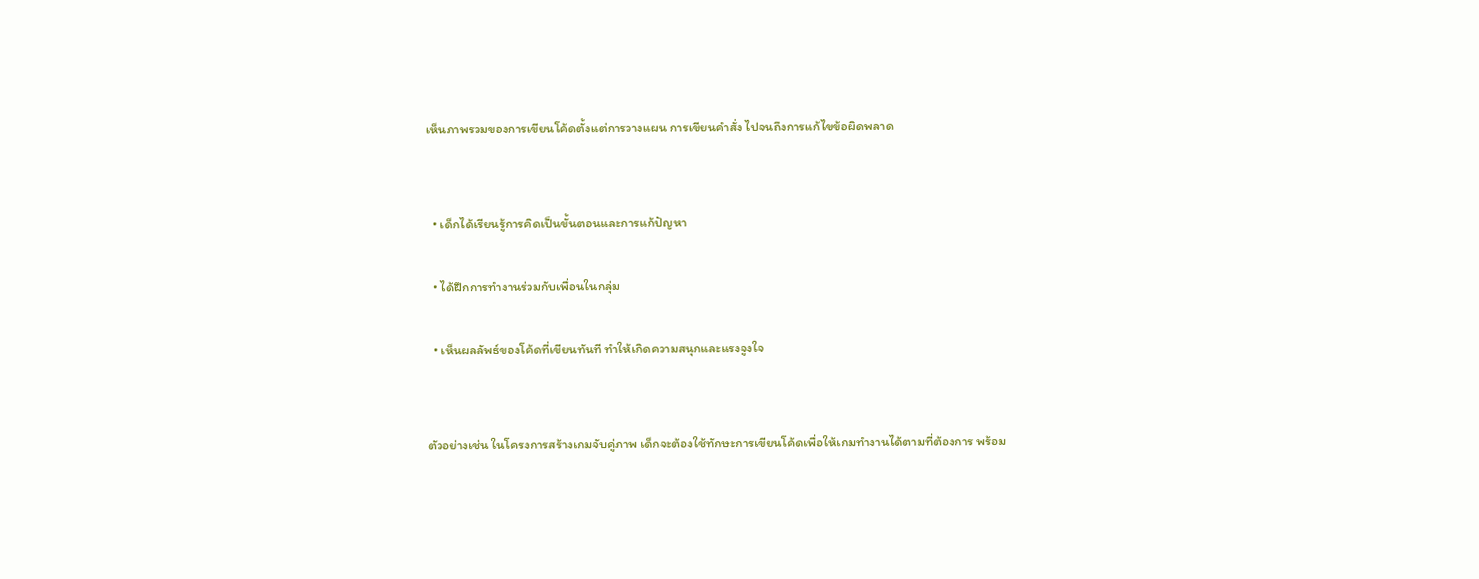เห็นภาพรวมของการเขียนโค้ดตั้งแต่การวางแผน การเขียนคำสั่ง ไปจนถึงการแก้ไขข้อผิดพลาด


  • เด็กได้เรียนรู้การคิดเป็นขั้นตอนและการแก้ปัญหา

  • ได้ฝึกการทำงานร่วมกับเพื่อนในกลุ่ม

  • เห็นผลลัพธ์ของโค้ดที่เขียนทันที ทำให้เกิดความสนุกและแรงจูงใจ


ตัวอย่างเช่น ในโครงการสร้างเกมจับคู่ภาพ เด็กจะต้องใช้ทักษะการเขียนโค้ดเพื่อให้เกมทำงานได้ตามที่ต้องการ พร้อม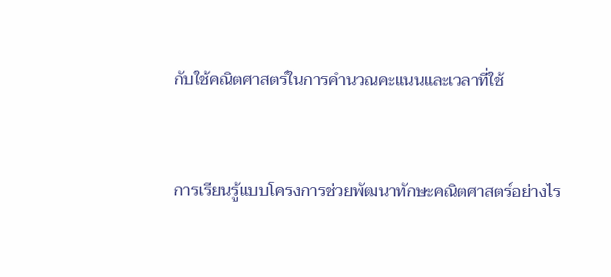กับใช้คณิตศาสตร์ในการคำนวณคะแนนและเวลาที่ใช้


การเรียนรู้แบบโครงการช่วยพัฒนาทักษะคณิตศาสตร์อย่างไร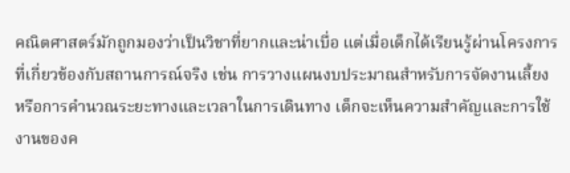คณิตศาสตร์มักถูกมองว่าเป็นวิชาที่ยากและน่าเบื่อ แต่เมื่อเด็กได้เรียนรู้ผ่านโครงการที่เกี่ยวข้องกับสถานการณ์จริง เช่น การวางแผนงบประมาณสำหรับการจัดงานเลี้ยง หรือการคำนวณระยะทางและเวลาในการเดินทาง เด็กจะเห็นความสำคัญและการใช้งานของค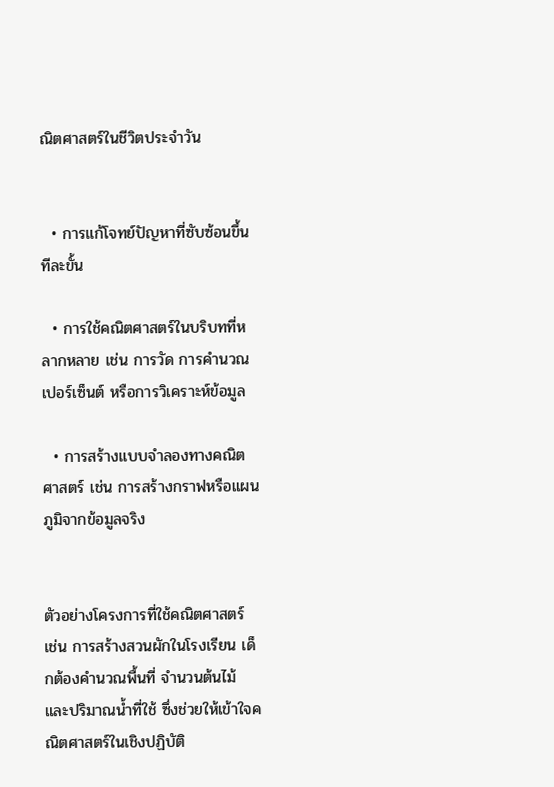ณิตศาสตร์ในชีวิตประจำวัน


  • การแก้โจทย์ปัญหาที่ซับซ้อนขึ้นทีละขั้น

  • การใช้คณิตศาสตร์ในบริบทที่หลากหลาย เช่น การวัด การคำนวณเปอร์เซ็นต์ หรือการวิเคราะห์ข้อมูล

  • การสร้างแบบจำลองทางคณิตศาสตร์ เช่น การสร้างกราฟหรือแผนภูมิจากข้อมูลจริง


ตัวอย่างโครงการที่ใช้คณิตศาสตร์ เช่น การสร้างสวนผักในโรงเรียน เด็กต้องคำนวณพื้นที่ จำนวนต้นไม้ และปริมาณน้ำที่ใช้ ซึ่งช่วยให้เข้าใจคณิตศาสตร์ในเชิงปฏิบัติ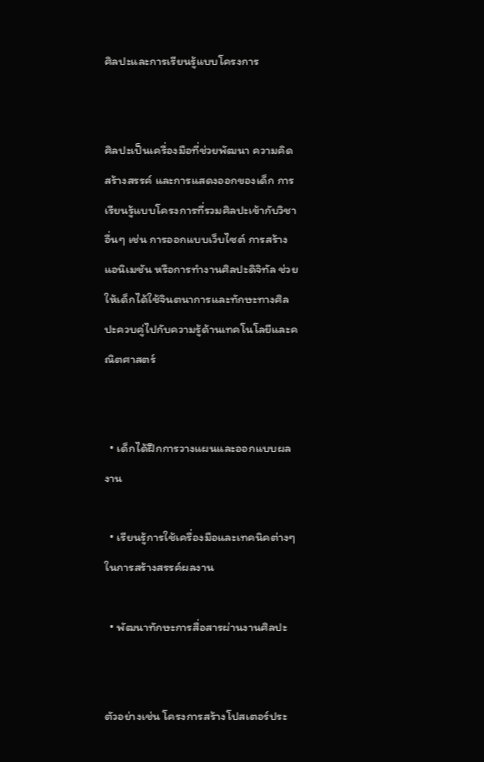ศิลปะและการเรียนรู้แบบโครงการ


ศิลปะเป็นเครื่องมือที่ช่วยพัฒนา ความคิดสร้างสรรค์ และการแสดงออกของเด็ก การเรียนรู้แบบโครงการที่รวมศิลปะเข้ากับวิชาอื่นๆ เช่น การออกแบบเว็บไซต์ การสร้างแอนิเมชัน หรือการทำงานศิลปะดิจิทัล ช่วยให้เด็กได้ใช้จินตนาการและทักษะทางศิลปะควบคู่ไปกับความรู้ด้านเทคโนโลยีและคณิตศาสตร์


  • เด็กได้ฝึกการวางแผนและออกแบบผลงาน

  • เรียนรู้การใช้เครื่องมือและเทคนิคต่างๆ ในการสร้างสรรค์ผลงาน

  • พัฒนาทักษะการสื่อสารผ่านงานศิลปะ


ตัวอย่างเช่น โครงการสร้างโปสเตอร์ประ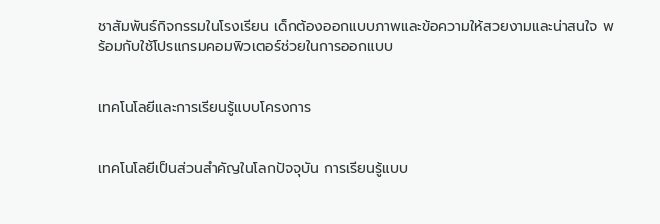ชาสัมพันธ์กิจกรรมในโรงเรียน เด็กต้องออกแบบภาพและข้อความให้สวยงามและน่าสนใจ พร้อมกับใช้โปรแกรมคอมพิวเตอร์ช่วยในการออกแบบ


เทคโนโลยีและการเรียนรู้แบบโครงการ


เทคโนโลยีเป็นส่วนสำคัญในโลกปัจจุบัน การเรียนรู้แบบ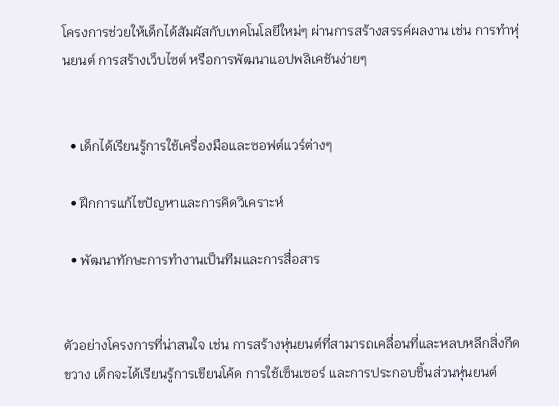โครงการช่วยให้เด็กได้สัมผัสกับเทคโนโลยีใหม่ๆ ผ่านการสร้างสรรค์ผลงาน เช่น การทำหุ่นยนต์ การสร้างเว็บไซต์ หรือการพัฒนาแอปพลิเคชันง่ายๆ


  • เด็กได้เรียนรู้การใช้เครื่องมือและซอฟต์แวร์ต่างๆ

  • ฝึกการแก้ไขปัญหาและการคิดวิเคราะห์

  • พัฒนาทักษะการทำงานเป็นทีมและการสื่อสาร


ตัวอย่างโครงการที่น่าสนใจ เช่น การสร้างหุ่นยนต์ที่สามารถเคลื่อนที่และหลบหลีกสิ่งกีดขวาง เด็กจะได้เรียนรู้การเขียนโค้ด การใช้เซ็นเซอร์ และการประกอบชิ้นส่วนหุ่นยนต์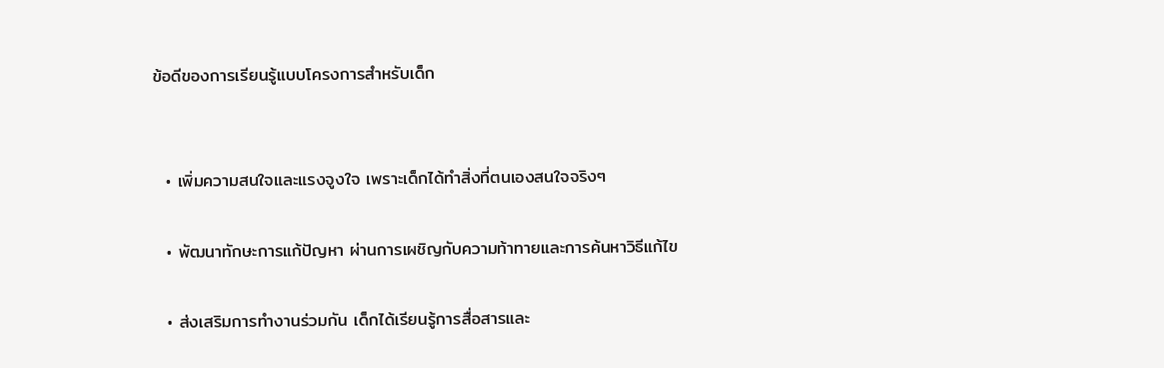ข้อดีของการเรียนรู้แบบโครงการสำหรับเด็ก


  • เพิ่มความสนใจและแรงจูงใจ เพราะเด็กได้ทำสิ่งที่ตนเองสนใจจริงๆ

  • พัฒนาทักษะการแก้ปัญหา ผ่านการเผชิญกับความท้าทายและการค้นหาวิธีแก้ไข

  • ส่งเสริมการทำงานร่วมกัน เด็กได้เรียนรู้การสื่อสารและ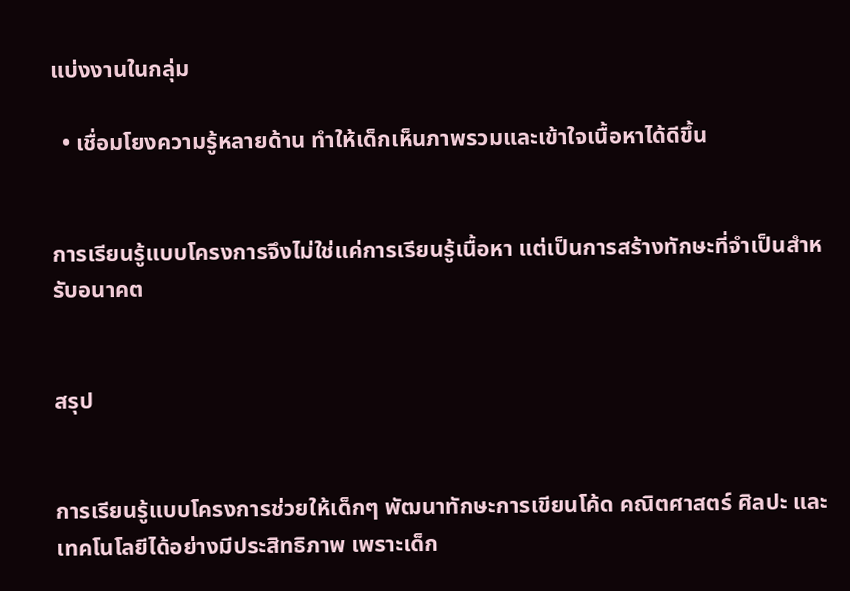แบ่งงานในกลุ่ม

  • เชื่อมโยงความรู้หลายด้าน ทำให้เด็กเห็นภาพรวมและเข้าใจเนื้อหาได้ดีขึ้น


การเรียนรู้แบบโครงการจึงไม่ใช่แค่การเรียนรู้เนื้อหา แต่เป็นการสร้างทักษะที่จำเป็นสำหรับอนาคต


สรุป


การเรียนรู้แบบโครงการช่วยให้เด็กๆ พัฒนาทักษะการเขียนโค้ด คณิตศาสตร์ ศิลปะ และเทคโนโลยีได้อย่างมีประสิทธิภาพ เพราะเด็ก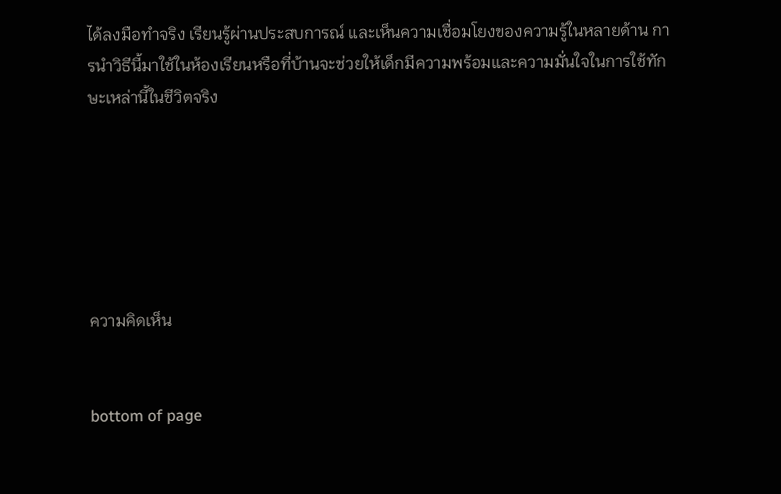ได้ลงมือทำจริง เรียนรู้ผ่านประสบการณ์ และเห็นความเชื่อมโยงของความรู้ในหลายด้าน การนำวิธีนี้มาใช้ในห้องเรียนหรือที่บ้านจะช่วยให้เด็กมีความพร้อมและความมั่นใจในการใช้ทักษะเหล่านี้ในชีวิตจริง






ความคิดเห็น


bottom of page